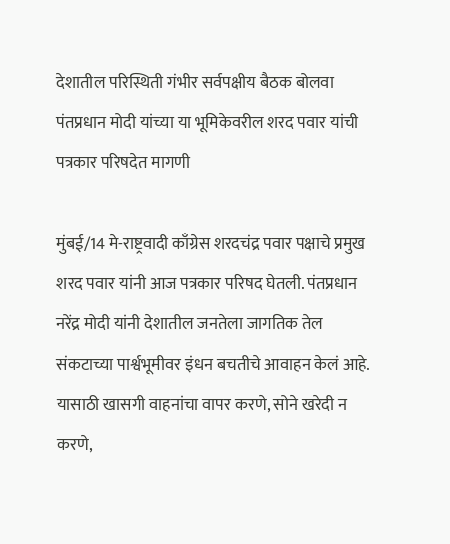देशातील परिस्थिती गंभीर सर्वपक्षीय बैठक बोलवा
पंतप्रधान मोदी यांच्या या भूमिकेवरील शरद पवार यांची पत्रकार परिषदेत मागणी

मुंबई/14 मे-राष्ट्रवादी काँग्रेस शरदचंद्र पवार पक्षाचे प्रमुख शरद पवार यांनी आज पत्रकार परिषद घेतली. पंतप्रधान नरेंद्र मोदी यांनी देशातील जनतेला जागतिक तेल संकटाच्या पार्श्वभूमीवर इंधन बचतीचे आवाहन केलं आहे. यासाठी खासगी वाहनांचा वापर करणे, सोने खरेदी न करणे,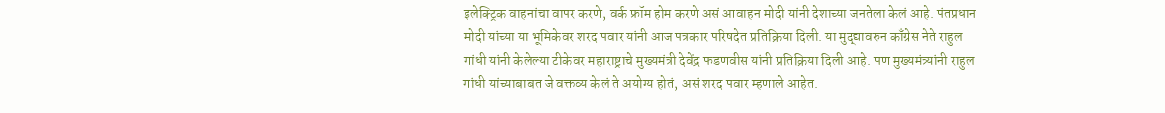इलेक्ट्रिक वाहनांचा वापर करणे, वर्क फ्रॉम होम करणे असं आवाहन मोदी यांनी देशाच्या जनतेला केलं आहे. पंतप्रधान मोदी यांच्या या भूमिकेवर शरद पवार यांनी आज पत्रकार परिषदेत प्रतिक्रिया दिली. या मुद्द्यावरुन काँग्रेस नेते राहुल गांधी यांनी केलेल्या टीकेवर महाराष्ट्राचे मुख्यमंत्री देवेंद्र फडणवीस यांनी प्रतिक्रिया दिली आहे. पण मुख्यमंत्र्यांनी राहुल गांधी यांच्याबाबत जे वक्तव्य केलं ते अयोग्य होतं, असं शरद पवार म्हणाले आहेत.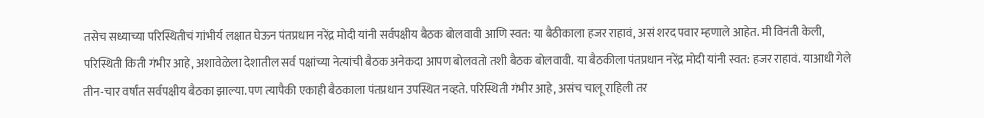तसेच सध्याच्या परिस्थितीचं गांभीर्य लक्षात घेऊन पंतप्रधान नरेंद्र मोदी यांनी सर्वपक्षीय बैठक बोलवावी आणि स्वत: या बैठीकाला हजर राहावं, असं शरद पवार म्हणाले आहेत. मी विनंती केली, परिस्थिती किती गंभीर आहे, अशावेळेला देशातील सर्व पक्षांच्या नेत्यांची बैठक अनेकदा आपण बोलवतो तशी बैठक बोलवावी. या बैठकीला पंतप्रधान नरेंद्र मोदी यांनी स्वत: हजर राहावं. याआधी गेले तीन-चार वर्षांत सर्वपक्षीय बैठका झाल्या. पण त्यापैकी एकाही बैठकाला पंतप्रधान उपस्थित नव्हते. परिस्थिती गंभीर आहे, असंच चालू राहिली तर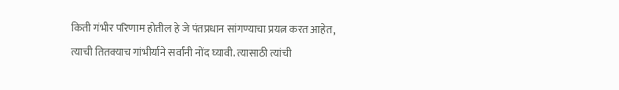किती गंभीर परिणाम होतील हे जे पंतप्रधान सांगण्याचा प्रयत्न करत आहेत, त्याची तितक्याच गांभीर्याने सर्वांनी नोंद घ्यावी. त्यासाठी त्यांची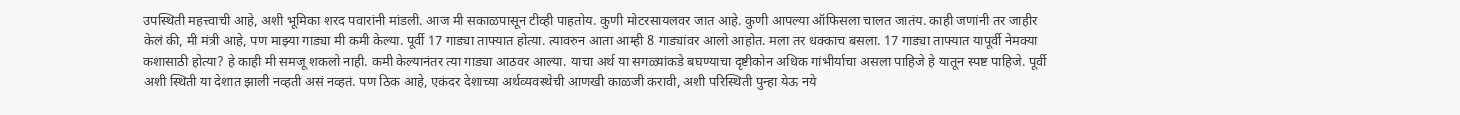उपस्थिती महत्त्वाची आहे, अशी भूमिका शरद पवारांनी मांडली. आज मी सकाळपासून टीव्ही पाहतोय. कुणी मोटरसायलवर जात आहे. कुणी आपल्या ऑफिसला चालत जातंय. काही जणांनी तर जाहीर केलं की, मी मंत्री आहे, पण माझ्या गाड्या मी कमी केल्या. पूर्वी 17 गाड्या ताफ्यात होत्या. त्यावरुन आता आम्ही 8 गाड्यांवर आलो आहोत. मला तर धक्काच बसला. 17 गाड्या ताफ्यात यापूर्वी नेमक्या कशासाठी होत्या? हे काही मी समजू शकलो नाही. कमी केल्यानंतर त्या गाड्या आठवर आल्या. याचा अर्थ या सगळ्यांकडे बघण्याचा दृष्टीकोन अधिक गांभीर्याचा असला पाहिजे हे यातून स्पष्ट पाहिजे. पूर्वी अशी स्थिती या देशात झाली नव्हती असं नव्हतं. पण ठिक आहे, एकंदर देशाच्या अर्थव्यवस्थेची आणखी काळजी करावी, अशी परिस्थिती पुन्हा येऊ नये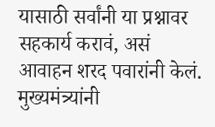यासाठी सर्वांनी या प्रश्नावर सहकार्य करावं, असं आवाहन शरद पवारांनी केलं.
मुख्यमंत्र्यांनी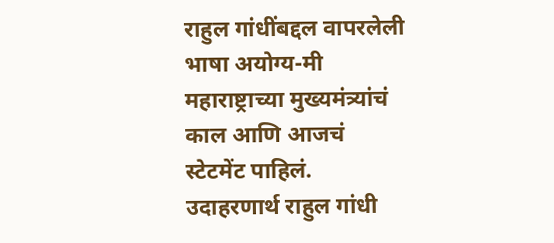राहुल गांधींबद्दल वापरलेली भाषा अयोग्य-मी महाराष्ट्राच्या मुख्यमंत्र्यांचं काल आणि आजचं स्टेटमेंट पाहिलं. उदाहरणार्थ राहुल गांधी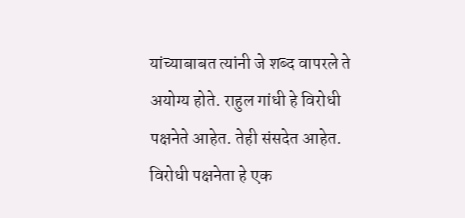यांच्याबाबत त्यांनी जे शब्द वापरले ते अयोग्य होते. राहुल गांधी हे विरोधी पक्षनेते आहेत. तेही संसदेत आहेत. विरोधी पक्षनेता हे एक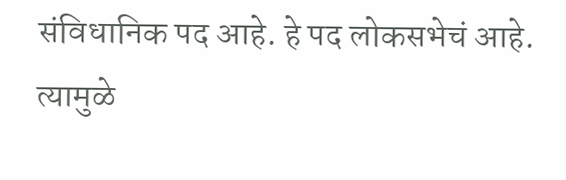संविधानिक पद आहे. हे पद लोकसभेचं आहे. त्यामुळे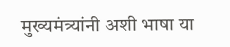मुख्यमंत्र्यांनी अशी भाषा या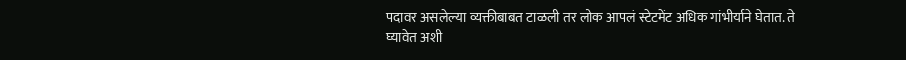पदावर असलेल्या व्यक्तीबाबत टाळली तर लोक आपलं स्टेटमेंट अधिक गांभीर्याने घेतात. ते घ्यावेत अशी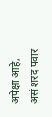अपेक्षा आहे, असं शरद पवार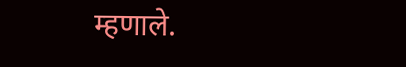म्हणाले.